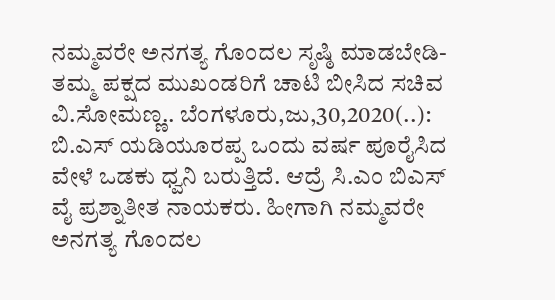ನಮ್ಮವರೇ ಅನಗತ್ಯ ಗೊಂದಲ ಸೃಷ್ಠಿ ಮಾಡಬೇಡಿ- ತಮ್ಮ ಪಕ್ಷದ ಮುಖಂಡರಿಗೆ ಚಾಟಿ ಬೀಸಿದ ಸಚಿವ ವಿ.ಸೋಮಣ್ಣ.. ಬೆಂಗಳೂರು,ಜು,30,2020(..): ಬಿ.ಎಸ್ ಯಡಿಯೂರಪ್ಪ ಒಂದು ವರ್ಷ ಪೂರೈಸಿದ ವೇಳೆ ಒಡಕು ಧ್ವನಿ ಬರುತ್ತಿದೆ. ಆದ್ರೆ ಸಿ.ಎಂ ಬಿಎಸ್ ವೈ ಪ್ರಶ್ನಾತೀತ ನಾಯಕರು. ಹೀಗಾಗಿ ನಮ್ಮವರೇ ಅನಗತ್ಯ ಗೊಂದಲ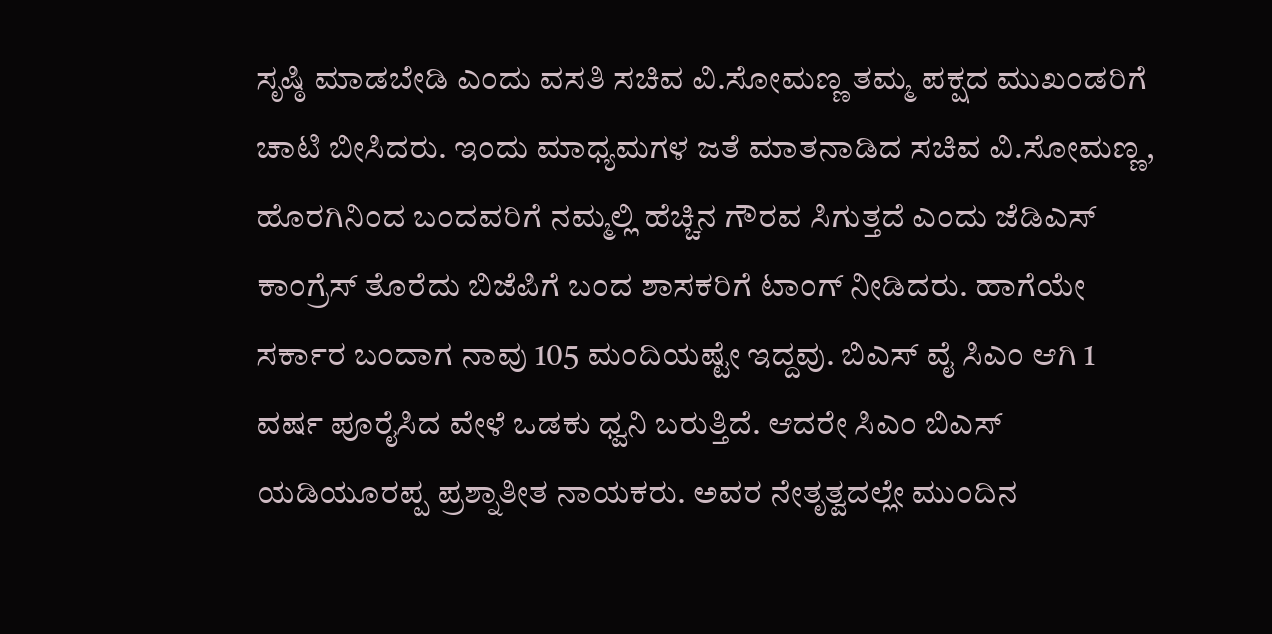ಸೃಷ್ಠಿ ಮಾಡಬೇಡಿ ಎಂದು ವಸತಿ ಸಚಿವ ವಿ.ಸೋಮಣ್ಣ ತಮ್ಮ ಪಕ್ಷದ ಮುಖಂಡರಿಗೆ ಚಾಟಿ ಬೀಸಿದರು. ಇಂದು ಮಾಧ್ಯಮಗಳ ಜತೆ ಮಾತನಾಡಿದ ಸಚಿವ ವಿ.ಸೋಮಣ್ಣ, ಹೊರಗಿನಿಂದ ಬಂದವರಿಗೆ ನಮ್ಮಲ್ಲಿ ಹೆಚ್ಚಿನ ಗೌರವ ಸಿಗುತ್ತದೆ ಎಂದು ಜೆಡಿಎಸ್ ಕಾಂಗ್ರೆಸ್ ತೊರೆದು ಬಿಜೆಪಿಗೆ ಬಂದ ಶಾಸಕರಿಗೆ ಟಾಂಗ್ ನೀಡಿದರು. ಹಾಗೆಯೇ ಸರ್ಕಾರ ಬಂದಾಗ ನಾವು 105 ಮಂದಿಯಷ್ಟೇ ಇದ್ದವು. ಬಿಎಸ್ ವೈ ಸಿಎಂ ಆಗಿ 1 ವರ್ಷ ಪೂರೈಸಿದ ವೇಳೆ ಒಡಕು ಧ್ವನಿ ಬರುತ್ತಿದೆ. ಆದರೇ ಸಿಎಂ ಬಿಎಸ್ ಯಡಿಯೂರಪ್ಪ ಪ್ರಶ್ನಾತೀತ ನಾಯಕರು. ಅವರ ನೇತೃತ್ವದಲ್ಲೇ ಮುಂದಿನ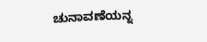ಚುನಾವಣೆಯನ್ನ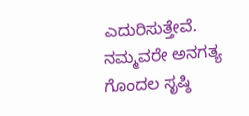ಎದುರಿಸುತ್ತೇವೆ. ನಮ್ಮವರೇ ಅನಗತ್ಯ ಗೊಂದಲ ಸೃಷ್ಠಿ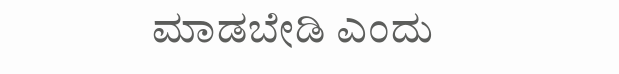ಮಾಡಬೇಡಿ ಎಂದು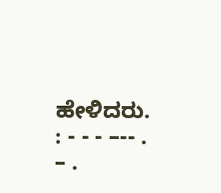ಹೇಳಿದರು. : - - - –-- . – .